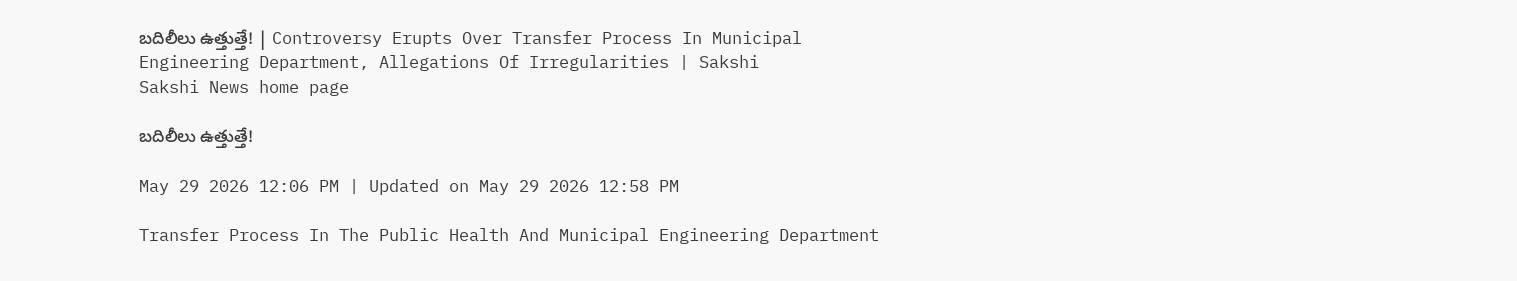బదిలీలు ఉత్తుత్తే! | Controversy Erupts Over Transfer Process In Municipal Engineering Department, Allegations Of Irregularities | Sakshi
Sakshi News home page

బదిలీలు ఉత్తుత్తే!

May 29 2026 12:06 PM | Updated on May 29 2026 12:58 PM

Transfer Process In The Public Health And Municipal Engineering Department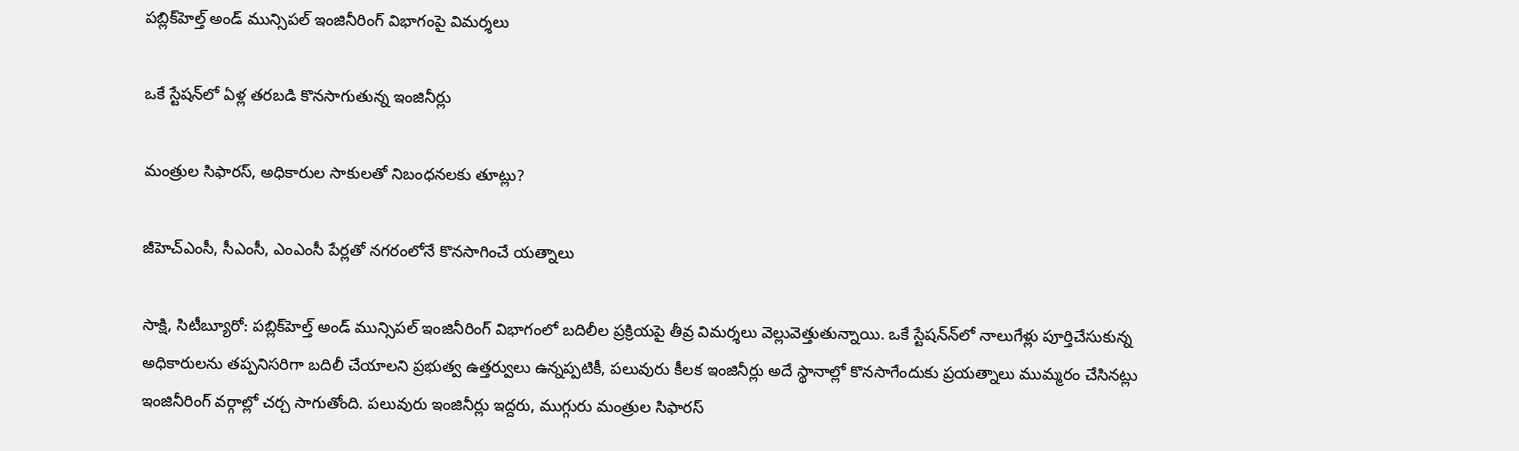పబ్లిక్‌హెల్త్‌ అండ్‌ మున్సిపల్‌ ఇంజినీరింగ్‌ విభాగంపై విమర్శలు

ఒకే స్టేషన్‌లో ఏళ్ల తరబడి కొనసాగుతున్న ఇంజినీర్లు

మంత్రుల సిఫారస్, అధికారుల సాకులతో నిబంధనలకు తూట్లు?

జీహెచ్‌ఎంసీ, సీఎంసీ, ఎంఎంసీ పేర్లతో నగరంలోనే కొనసాగించే యత్నాలు

సాక్షి, సిటీబ్యూరో: పబ్లిక్‌హెల్త్‌ అండ్‌ మున్సిపల్‌ ఇంజినీరింగ్‌ విభాగంలో బదిలీల ప్రక్రియపై తీవ్ర విమర్శలు వెల్లువెత్తుతున్నాయి. ఒకే స్టేషన్‌న్‌లో నాలుగేళ్లు పూర్తిచేసుకున్న అధికారులను తప్పనిసరిగా బదిలీ చేయాలని ప్రభుత్వ ఉత్తర్వులు ఉన్నప్పటికీ, పలువురు కీలక ఇంజినీర్లు అదే స్థానాల్లో కొనసాగేందుకు ప్రయత్నాలు ముమ్మరం చేసినట్లు ఇంజినీరింగ్‌ వర్గాల్లో చర్చ సాగుతోంది. పలువురు ఇంజినీర్లు ఇద్దరు, ముగ్గురు మంత్రుల సిఫారస్‌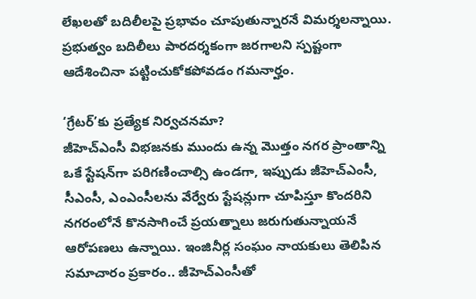లేఖలతో బదిలీలపై ప్రభావం చూపుతున్నారనే విమర్శలన్నాయి. ప్రభుత్వం బదిలీలు పారదర్శకంగా జరగాలని స్పష్టంగా ఆదేశించినా పట్టించుకోకపోవడం గమనార్హం.

‘గ్రేటర్‌’కు ప్రత్యేక నిర్వచనమా?
జీహెచ్‌ఎంసీ విభజనకు ముందు ఉన్న మొత్తం నగర ప్రాంతాన్ని ఒకే స్టేషన్‌గా పరిగణించాల్సి ఉండగా, ఇప్పుడు జీహెచ్‌ఎంసీ, సీఎంసీ, ఎంఎంసీలను వేర్వేరు స్టేషన్లుగా చూపిస్తూ కొందరిని నగరంలోనే కొనసాగించే ప్రయత్నాలు జరుగుతున్నాయనే ఆరోపణలు ఉన్నాయి. ఇంజినీర్ల సంఘం నాయకులు తెలిపిన సమాచారం ప్రకారం.. జీహెచ్‌ఎంసీతో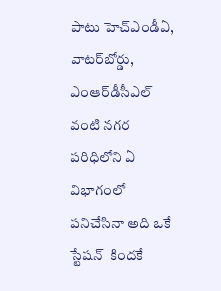పాటు హెచ్‌ఎండీఏ, వాటర్‌బోర్డు, ఎంఆర్‌డీసీఎల్‌ వంటి నగర పరిధిలోని ఏ విభాగంలో పనిచేసినా అది ఒకే స్టేషన్‌  కిందకే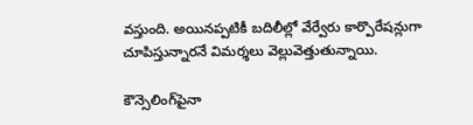వస్తుంది. అయినప్పటికీ బదిలీల్లో వేర్వేరు కార్పొరేషన్లుగా చూపిస్తున్నారనే విమర్శలు వెల్లువెత్తుతున్నాయి.

కౌన్సెలింగ్‌పైనా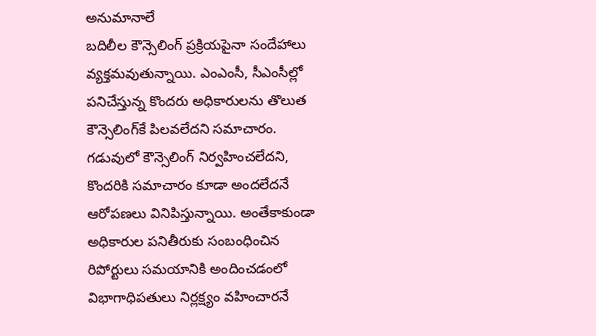అనుమానాలే
బదిలీల కౌన్సెలింగ్‌ ప్రక్రియపైనా సందేహాలు వ్యక్తమవుతున్నాయి. ఎంఎంసీ, సీఎంసీల్లో పనిచేస్తున్న కొందరు అధికారులను తొలుత కౌన్సెలింగ్‌కే పిలవలేదని సమాచారం. గడువులో కౌన్సెలింగ్‌ నిర్వహించలేదని, కొందరికి సమాచారం కూడా అందలేదనే ఆరోపణలు వినిపిస్తున్నాయి. అంతేకాకుండా అధికారుల పనితీరుకు సంబంధించిన రిపోర్టులు సమయానికి అందించడంలో విభాగాధిపతులు నిర్లక్ష్యం వహించారనే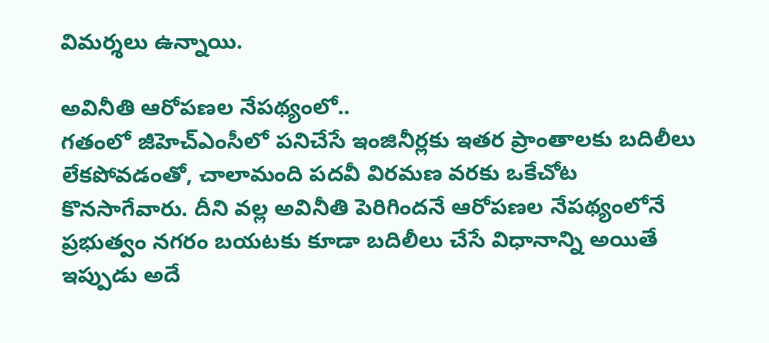విమర్శలు ఉన్నాయి.

అవినీతి ఆరోపణల నేపథ్యంలో..
గతంలో జీహెచ్‌ఎంసీలో పనిచేసే ఇంజినీర్లకు ఇతర ప్రాంతాలకు బదిలీలు లేకపోవడంతో, చాలామంది పదవీ విరమణ వరకు ఒకేచోట కొనసాగేవారు. దీని వల్ల అవినీతి పెరిగిందనే ఆరోపణల నేపథ్యంలోనే ప్రభుత్వం నగరం బయటకు కూడా బదిలీలు చేసే విధానాన్ని అయితే ఇప్పుడు అదే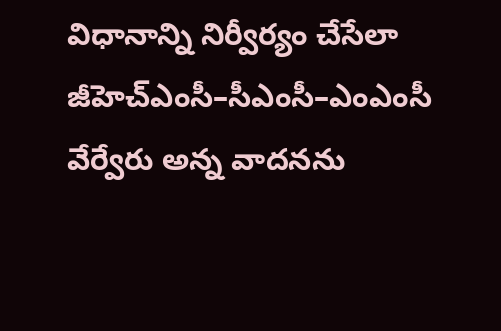విధానాన్ని నిర్వీర్యం చేసేలా జీహెచ్‌ఎంసీ–సీఎంసీ–ఎంఎంసీ వేర్వేరు అన్న వాదనను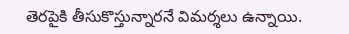తెరపైకి తీసుకొస్తున్నారనే విమర్శలు ఉన్నాయి.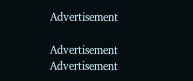Advertisement

Advertisement
Advertisement